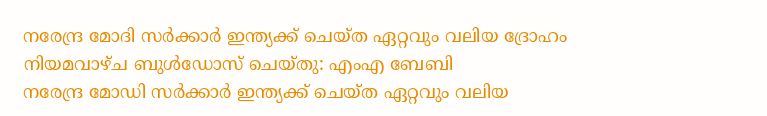നരേന്ദ്ര മോദി സർക്കാർ ഇന്ത്യക്ക് ചെയ്ത ഏറ്റവും വലിയ ദ്രോഹം നിയമവാഴ്ച ബുൾഡോസ് ചെയ്തു: എംഎ ബേബി
നരേന്ദ്ര മോഡി സർക്കാർ ഇന്ത്യക്ക് ചെയ്ത ഏറ്റവും വലിയ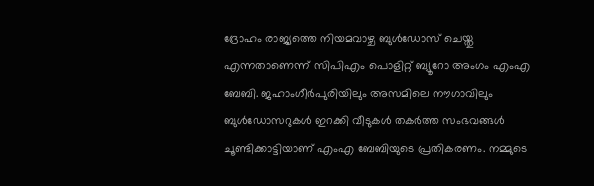ദ്രോഹം രാജ്യത്തെ നിയമവാഴ്ച ബുൾഡോസ് ചെയ്തു എന്നതാണെന്ന് സിപിഎം പൊളിറ്റ് ബ്യൂറോ അംഗം എംഎ ബേബി. ജഹാംഗീർപുരിയിലും അസമിലെ നൗഗാവിലും ബുൾഡോസറുകൾ ഇറക്കി വീടുകൾ തകർത്ത സംഭവങ്ങൾ ചൂണ്ടിക്കാട്ടിയാണ് എംഎ ബേബിയുടെ പ്രതികരണം. നമ്മുടെ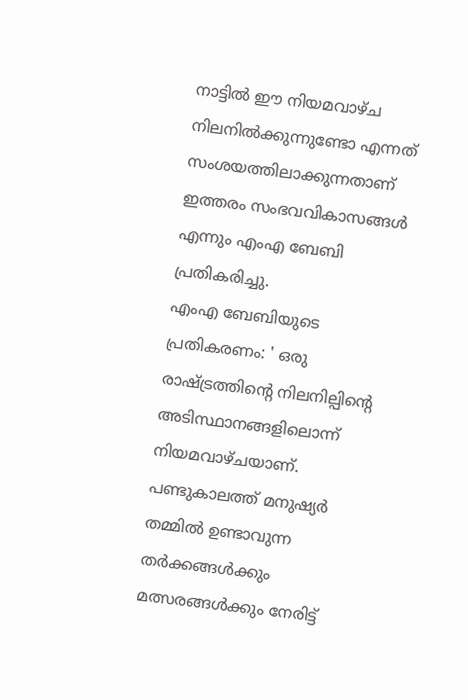നാട്ടിൽ ഈ നിയമവാഴ്ച നിലനിൽക്കുന്നുണ്ടോ എന്നത് സംശയത്തിലാക്കുന്നതാണ് ഇത്തരം സംഭവവികാസങ്ങൾ എന്നും എംഎ ബേബി പ്രതികരിച്ചു.
എംഎ ബേബിയുടെ പ്രതികരണം: ' ഒരു രാഷ്ട്രത്തിന്റെ നിലനില്പിന്റെ അടിസ്ഥാനങ്ങളിലൊന്ന് നിയമവാഴ്ചയാണ്. പണ്ടുകാലത്ത് മനുഷ്യർ തമ്മിൽ ഉണ്ടാവുന്ന തർക്കങ്ങൾക്കും മത്സരങ്ങൾക്കും നേരിട്ട്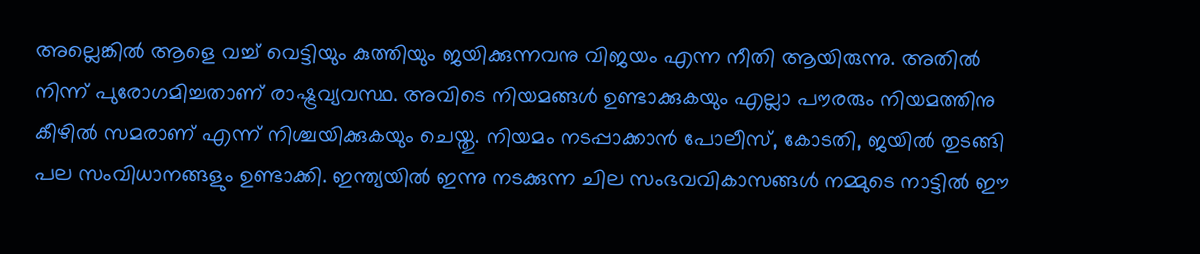അല്ലെങ്കിൽ ആളെ വച്ച് വെട്ടിയും കുത്തിയും ജയിക്കുന്നവനു വിജയം എന്ന നീതി ആയിരുന്നു. അതിൽ നിന്ന് പുരോഗമിച്ചതാണ് രാഷ്ട്രവ്യവസ്ഥ. അവിടെ നിയമങ്ങൾ ഉണ്ടാക്കുകയും എല്ലാ പൗരരും നിയമത്തിനു കീഴിൽ സമരാണ് എന്ന് നിശ്ചയിക്കുകയും ചെയ്തു. നിയമം നടപ്പാക്കാൻ പോലീസ്, കോടതി, ജയിൽ തുടങ്ങി പല സംവിധാനങ്ങളും ഉണ്ടാക്കി. ഇന്ത്യയിൽ ഇന്നു നടക്കുന്ന ചില സംഭവവികാസങ്ങൾ നമ്മുടെ നാട്ടിൽ ഈ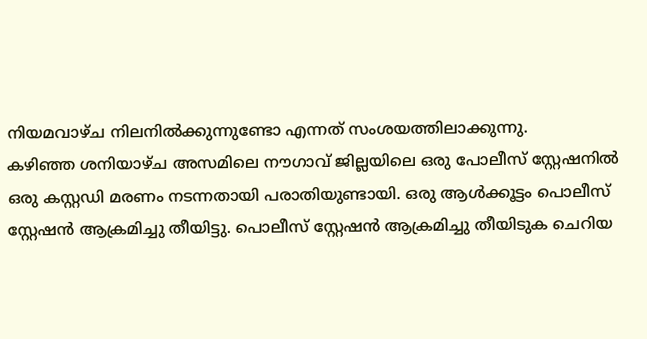നിയമവാഴ്ച നിലനിൽക്കുന്നുണ്ടോ എന്നത് സംശയത്തിലാക്കുന്നു.
കഴിഞ്ഞ ശനിയാഴ്ച അസമിലെ നൗഗാവ് ജില്ലയിലെ ഒരു പോലീസ് സ്റ്റേഷനിൽ ഒരു കസ്റ്റഡി മരണം നടന്നതായി പരാതിയുണ്ടായി. ഒരു ആൾക്കൂട്ടം പൊലീസ് സ്റ്റേഷൻ ആക്രമിച്ചു തീയിട്ടു. പൊലീസ് സ്റ്റേഷൻ ആക്രമിച്ചു തീയിടുക ചെറിയ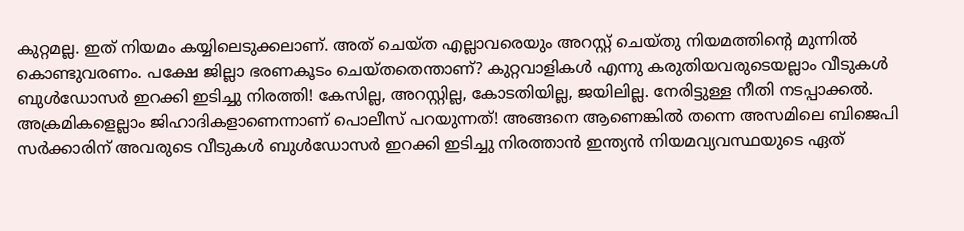കുറ്റമല്ല. ഇത് നിയമം കയ്യിലെടുക്കലാണ്. അത് ചെയ്ത എല്ലാവരെയും അറസ്റ്റ് ചെയ്തു നിയമത്തിന്റെ മുന്നിൽ കൊണ്ടുവരണം. പക്ഷേ ജില്ലാ ഭരണകൂടം ചെയ്തതെന്താണ്? കുറ്റവാളികൾ എന്നു കരുതിയവരുടെയല്ലാം വീടുകൾ ബുൾഡോസർ ഇറക്കി ഇടിച്ചു നിരത്തി! കേസില്ല, അറസ്റ്റില്ല, കോടതിയില്ല, ജയിലില്ല. നേരിട്ടുള്ള നീതി നടപ്പാക്കൽ. അക്രമികളെല്ലാം ജിഹാദികളാണെന്നാണ് പൊലീസ് പറയുന്നത്! അങ്ങനെ ആണെങ്കിൽ തന്നെ അസമിലെ ബിജെപി സർക്കാരിന് അവരുടെ വീടുകൾ ബുൾഡോസർ ഇറക്കി ഇടിച്ചു നിരത്താൻ ഇന്ത്യൻ നിയമവ്യവസ്ഥയുടെ ഏത്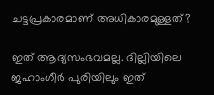ചട്ടപ്രകാരമാണ് അധികാരമുള്ളത്?

ഇത് ആദ്യസംഭവമല്ല. ദില്ലിയിലെ ജഹാംഗീർ പുരിയിലും ഇത്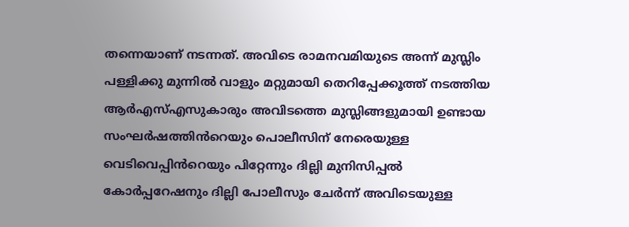തന്നെയാണ് നടന്നത്. അവിടെ രാമനവമിയുടെ അന്ന് മുസ്ലിം പള്ളിക്കു മുന്നിൽ വാളും മറ്റുമായി തെറിപ്പേക്കൂത്ത് നടത്തിയ ആർഎസ്എസുകാരും അവിടത്തെ മുസ്ലിങ്ങളുമായി ഉണ്ടായ സംഘർഷത്തിൻറെയും പൊലീസിന് നേരെയുള്ള വെടിവെപ്പിൻറെയും പിറ്റേന്നും ദില്ലി മുനിസിപ്പൽ കോർപ്പറേഷനും ദില്ലി പോലീസും ചേർന്ന് അവിടെയുള്ള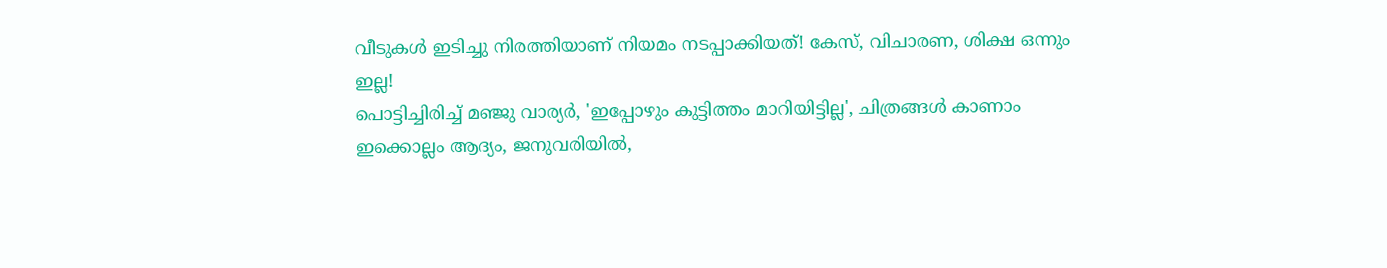വീടുകൾ ഇടിച്ചു നിരത്തിയാണ് നിയമം നടപ്പാക്കിയത്! കേസ്, വിചാരണ, ശിക്ഷ ഒന്നും ഇല്ല!
പൊട്ടിച്ചിരിച്ച് മഞ്ജു വാര്യർ, 'ഇപ്പോഴും കുട്ടിത്തം മാറിയിട്ടില്ല', ചിത്രങ്ങൾ കാണാം
ഇക്കൊല്ലം ആദ്യം, ജനുവരിയിൽ,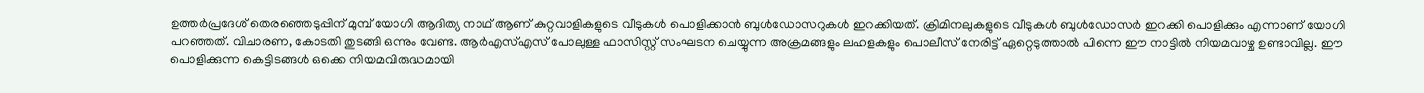ഉത്തർപ്രദേശ് തെരഞ്ഞെടുപ്പിന് മുമ്പ് യോഗി ആദിത്യ നാഥ് ആണ് കുറ്റവാളികളുടെ വീടുകൾ പൊളിക്കാൻ ബുൾഡോസറുകൾ ഇറക്കിയത്. ക്രിമിനലുകളുടെ വീടുകൾ ബുൾഡോസർ ഇറക്കി പൊളിക്കും എന്നാണ് യോഗി പറഞ്ഞത്. വിചാരണ, കോടതി തുടങ്ങി ഒന്നും വേണ്ട. ആർഎസ്എസ് പോലുള്ള ഫാസിസ്റ്റ് സംഘടന ചെയ്യുന്ന അക്രമങ്ങളും ലഹളകളും പൊലീസ് നേരിട്ട് ഏറ്റെടുത്താൽ പിന്നെ ഈ നാട്ടിൽ നിയമവാഴ്ച ഉണ്ടാവില്ല. ഈ പൊളിക്കുന്ന കെട്ടിടങ്ങൾ ഒക്കെ നിയമവിരുദ്ധമായി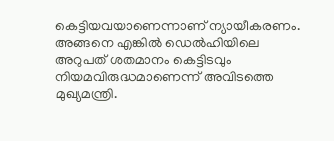കെട്ടിയവയാണെന്നാണ് ന്യായീകരണം. അങ്ങനെ എങ്കിൽ ഡെൽഹിയിലെ അറുപത് ശതമാനം കെട്ടിടവും നിയമവിരുദ്ധമാണെന്ന് അവിടത്തെ മുഖ്യമന്ത്രി.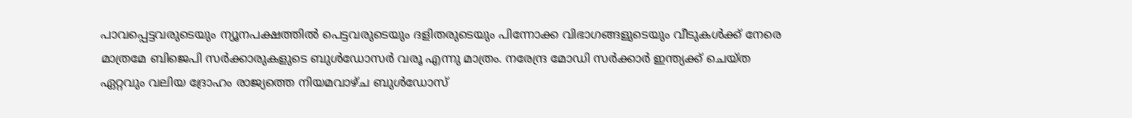പാവപ്പെട്ടവരുടെയും ന്യൂനപക്ഷത്തിൽ പെട്ടവരുടെയും ദളിതരുടെയും പിന്നോക്ക വിഭാഗങ്ങളുടെയും വീടുകൾക്ക് നേരെ മാത്രമേ ബിജെപി സർക്കാരുകളുടെ ബുൾഡോസർ വരൂ എന്നു മാത്രം. നരേന്ദ്ര മോഡി സർക്കാർ ഇന്ത്യക്ക് ചെയ്ത ഏറ്റവും വലിയ ദ്രോഹം രാജ്യത്തെ നിയമവാഴ്ച ബുൾഡോസ്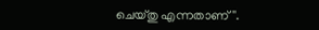ചെയ്തു എന്നതാണ്''.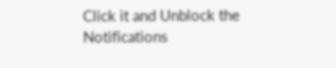Click it and Unblock the Notifications